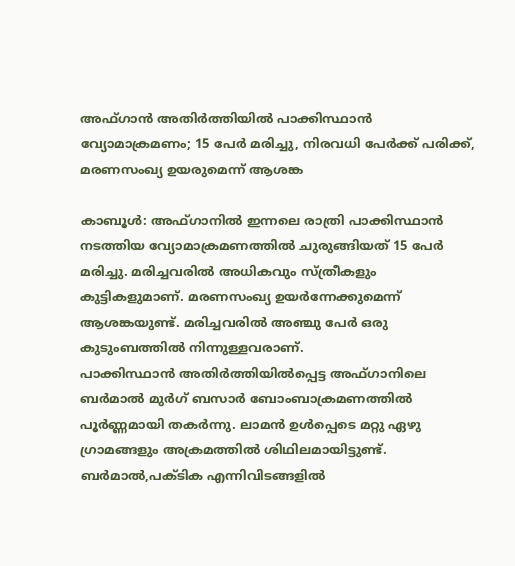അഫ്ഗാന്‍ അതിര്‍ത്തിയില്‍ പാക്കിസ്ഥാന്‍ വ്യോമാക്രമണം; 15 പേര്‍ മരിച്ചു, നിരവധി പേര്‍ക്ക് പരിക്ക്, മരണസംഖ്യ ഉയരുമെന്ന് ആശങ്ക

കാബൂള്‍: അഫ്ഗാനില്‍ ഇന്നലെ രാത്രി പാക്കിസ്ഥാന്‍ നടത്തിയ വ്യോമാക്രമണത്തില്‍ ചുരുങ്ങിയത് 15 പേര്‍ മരിച്ചു. മരിച്ചവരില്‍ അധികവും സ്ത്രീകളും കുട്ടികളുമാണ്. മരണസംഖ്യ ഉയര്‍ന്നേക്കുമെന്ന് ആശങ്കയുണ്ട്. മരിച്ചവരില്‍ അഞ്ചു പേര്‍ ഒരു കുടുംബത്തില്‍ നിന്നുള്ളവരാണ്.
പാക്കിസ്ഥാന്‍ അതിര്‍ത്തിയില്‍പ്പെട്ട അഫ്ഗാനിലെ ബര്‍മാല്‍ മുര്‍ഗ് ബസാര്‍ ബോംബാക്രമണത്തില്‍ പൂര്‍ണ്ണമായി തകര്‍ന്നു. ലാമന്‍ ഉള്‍പ്പെടെ മറ്റു ഏഴു ഗ്രാമങ്ങളും അക്രമത്തില്‍ ശിഥിലമായിട്ടുണ്ട്.
ബര്‍മാല്‍,പക്ടിക എന്നിവിടങ്ങളില്‍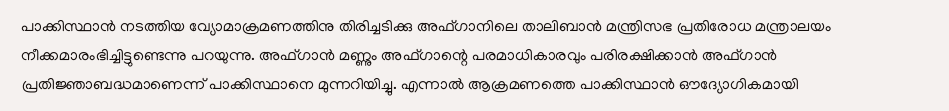പാക്കിസ്ഥാന്‍ നടത്തിയ വ്യോമാക്രമണത്തിനു തിരിച്ചടിക്കു അഫ്ഗാനിലെ താലിബാന്‍ മന്ത്രിസഭ പ്രതിരോധ മന്ത്രാലയം നീക്കമാരംഭിച്ചിട്ടുണ്ടെന്നു പറയുന്നു. അഫ്ഗാന്‍ മണ്ണും അഫ്ഗാന്റെ പരമാധികാരവും പരിരക്ഷിക്കാന്‍ അഫ്ഗാന്‍ പ്രതിജ്ഞാബദ്ധമാണെന്ന് പാക്കിസ്ഥാനെ മുന്നറിയിച്ചു. എന്നാല്‍ ആക്രമണത്തെ പാക്കിസ്ഥാന്‍ ഔദ്യോഗികമായി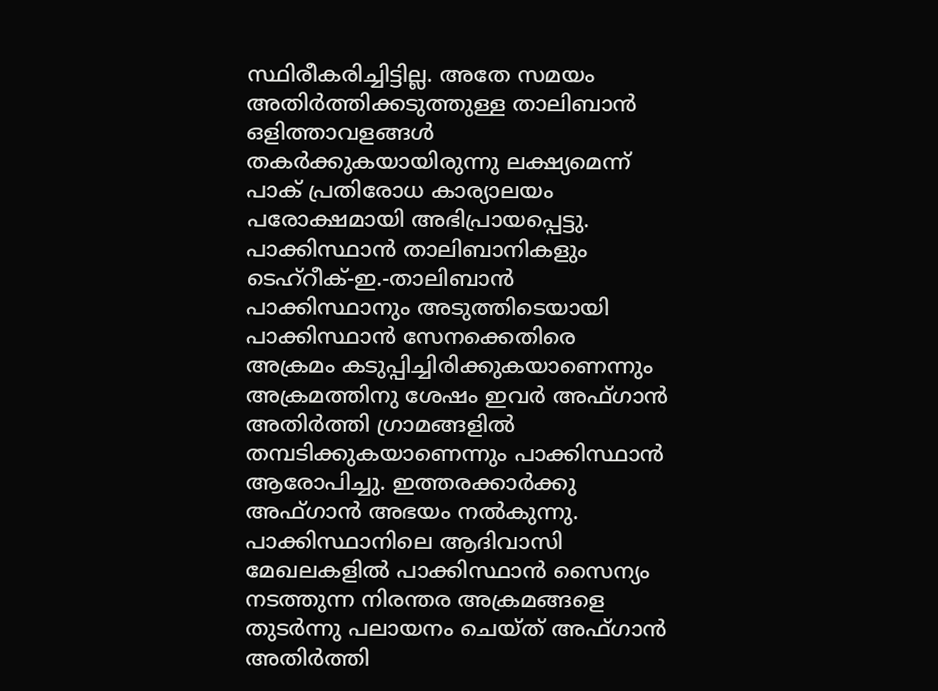സ്ഥിരീകരിച്ചിട്ടില്ല. അതേ സമയം അതിര്‍ത്തിക്കടുത്തുള്ള താലിബാന്‍ ഒളിത്താവളങ്ങള്‍ തകര്‍ക്കുകയായിരുന്നു ലക്ഷ്യമെന്ന് പാക് പ്രതിരോധ കാര്യാലയം പരോക്ഷമായി അഭിപ്രായപ്പെട്ടു. പാക്കിസ്ഥാന്‍ താലിബാനികളും ടെഹ്‌റീക്-ഇ.-താലിബാന്‍ പാക്കിസ്ഥാനും അടുത്തിടെയായി പാക്കിസ്ഥാന്‍ സേനക്കെതിരെ അക്രമം കടുപ്പിച്ചിരിക്കുകയാണെന്നും അക്രമത്തിനു ശേഷം ഇവര്‍ അഫ്ഗാന്‍ അതിര്‍ത്തി ഗ്രാമങ്ങളില്‍ തമ്പടിക്കുകയാണെന്നും പാക്കിസ്ഥാന്‍ ആരോപിച്ചു. ഇത്തരക്കാര്‍ക്കു അഫ്ഗാന്‍ അഭയം നല്‍കുന്നു.
പാക്കിസ്ഥാനിലെ ആദിവാസി മേഖലകളില്‍ പാക്കിസ്ഥാന്‍ സൈന്യം നടത്തുന്ന നിരന്തര അക്രമങ്ങളെ തുടര്‍ന്നു പലായനം ചെയ്ത് അഫ്ഗാന്‍ അതിര്‍ത്തി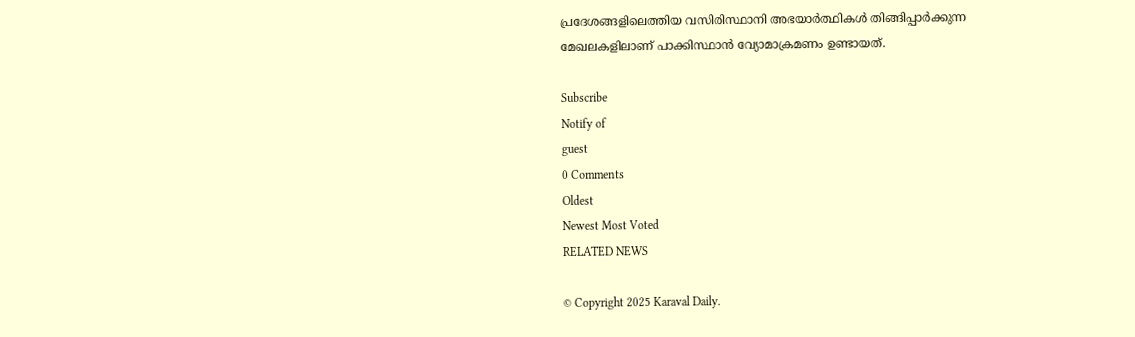പ്രദേശങ്ങളിലെത്തിയ വസിരിസ്ഥാനി അഭയാര്‍ത്ഥികള്‍ തിങ്ങിപ്പാര്‍ക്കുന്ന മേഖലകളിലാണ് പാക്കിസ്ഥാന്‍ വ്യോമാക്രമണം ഉണ്ടായത്.

Subscribe
Notify of
guest
0 Comments
Oldest
Newest Most Voted
RELATED NEWS

© Copyright 2025 Karaval Daily.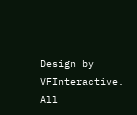Design by VFInteractive. All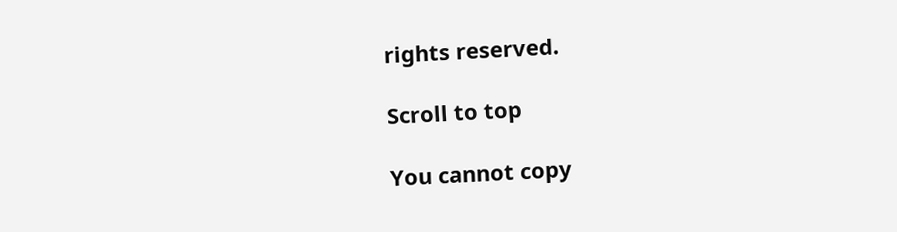rights reserved.

Scroll to top

You cannot copy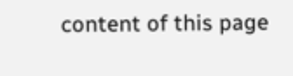content of this page